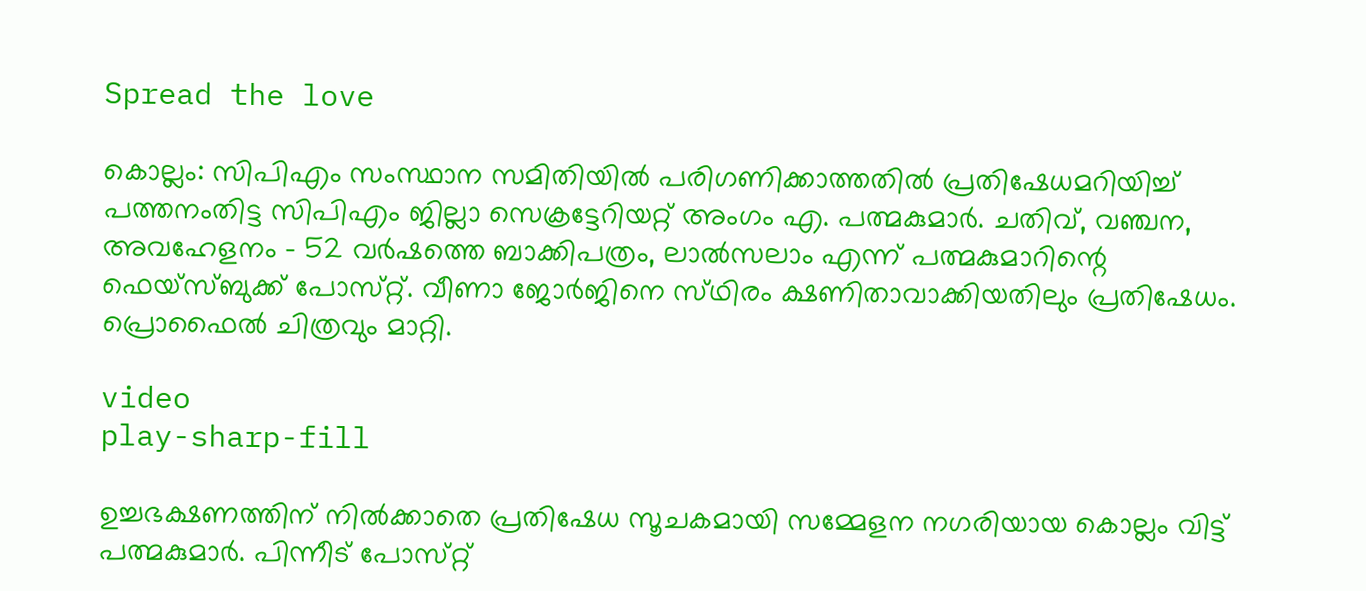Spread the love

കൊല്ലം: സിപിഎം സംസ്ഥാന സമിതിയിൽ പരിഗണിക്കാത്തതിൽ പ്രതിഷേധമറിയിച്ച് പത്തനംതിട്ട സിപിഎം ജില്ലാ സെക്രട്ടേറിയറ്റ് അംഗം എ. പത്മകുമാർ. ചതിവ്, വഞ്ചന, അവഹേളനം – 52 വർഷത്തെ ബാക്കിപത്രം, ലാൽസലാം എന്ന് പത്മകുമാറിന്റെ ഫെയ്‌സ്‌ബുക്ക് പോസ്‌റ്റ്. വീണാ ജോർജിനെ സ്‌ഥിരം ക്ഷണിതാവാക്കിയതിലും പ്രതിഷേധം. പ്രൊഫൈൽ ചിത്രവും മാറ്റി.

video
play-sharp-fill

ഉച്ചഭക്ഷണത്തിന് നിൽക്കാതെ പ്രതിഷേധ സൂചകമായി സമ്മേളന നഗരിയായ കൊല്ലം വിട്ട് പത്മകുമാർ. പിന്നീട് പോസ്‌റ്റ്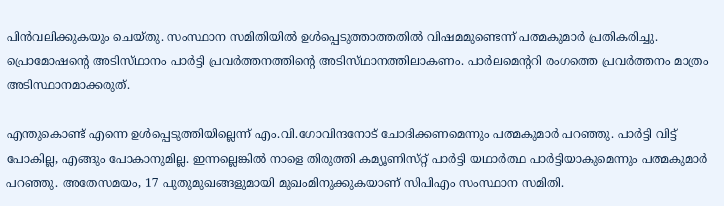പിൻവലിക്കുകയും ചെയ്തു. സംസ്ഥാന സമിതിയിൽ ഉൾപ്പെടുത്താത്തതിൽ വിഷമമുണ്ടെന്ന് പത്മകുമാർ പ്രതികരിച്ചു. പ്രൊമോഷൻ്റെ അടിസ്‌ഥാനം പാർട്ടി പ്രവർത്തനത്തിൻ്റെ അടിസ്‌ഥാനത്തിലാകണം. പാർലമെൻ്ററി രംഗത്തെ പ്രവർത്തനം മാത്രം അടിസ്ഥാനമാക്കരുത്.

എന്തുകൊണ്ട് എന്നെ ഉൾപ്പെടുത്തിയില്ലെന്ന് എം.വി.ഗോവിന്ദനോട് ചോദിക്കണമെന്നും പത്മകുമാർ പറഞ്ഞു. പാർട്ടി വിട്ട് പോകില്ല, എങ്ങും പോകാനുമില്ല. ഇന്നല്ലെങ്കിൽ നാളെ തിരുത്തി കമ്യൂണിസ്‌റ്റ് പാർട്ടി യഥാർത്ഥ പാർട്ടിയാകുമെന്നും പത്മകുമാർ പറഞ്ഞു. അതേസമയം, 17 പുതുമുഖങ്ങളുമായി മുഖംമിനുക്കുകയാണ് സിപിഎം സംസ്ഥാന സമിതി.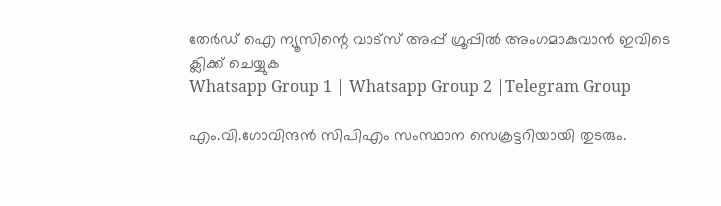തേർഡ് ഐ ന്യൂസിന്റെ വാട്സ് അപ്പ് ഗ്രൂപ്പിൽ അംഗമാകുവാൻ ഇവിടെ ക്ലിക്ക് ചെയ്യുക
Whatsapp Group 1 | Whatsapp Group 2 |Telegram Group

എം.വി.ഗോവിന്ദൻ സിപിഎം സംസ്ഥാന സെക്രട്ടറിയായി തുടരും.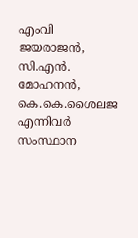എംവി ജയരാജൻ, സി.എൻ. മോഹനൻ, കെ.കെ.ശൈലജ എന്നിവർ സംസ്ഥാന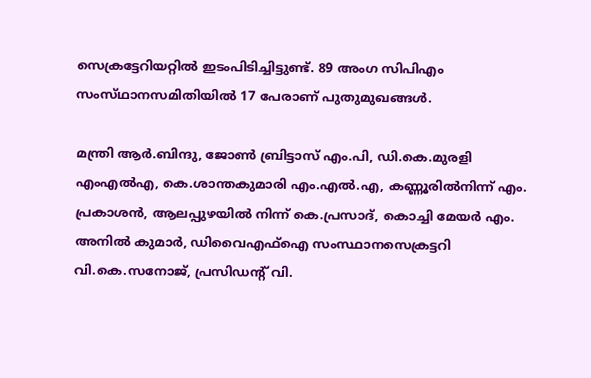സെക്രട്ടേറിയറ്റിൽ ഇടംപിടിച്ചിട്ടുണ്ട്. 89 അംഗ സിപിഎം സംസ്‌ഥാനസമിതിയിൽ 17 പേരാണ് പുതുമുഖങ്ങൾ.

മന്ത്രി ആർ.ബിന്ദു, ജോൺ ബ്രിട്ടാസ് എം.പി, ഡി.കെ.മുരളി എംഎൽഎ, കെ.ശാന്തകുമാരി എം.എൽ.എ, കണ്ണൂരിൽനിന്ന് എം. പ്രകാശൻ, ആലപ്പുഴയിൽ നിന്ന് കെ.പ്രസാദ്, കൊച്ചി മേയർ എം. അനിൽ കുമാർ, ഡിവൈഎഫ്ഐ സംസ്ഥാനസെക്രട്ടറി വി.കെ.സനോജ്, പ്രസിഡൻ്റ് വി.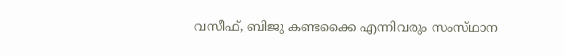വസീഫ്, ബിജു കണ്ടക്കൈ എന്നിവരും സംസ്‌ഥാന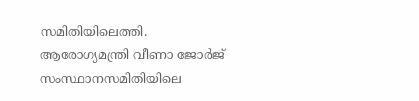സമിതിയിലെത്തി. ആരോഗ്യമന്ത്രി വീണാ ജോർജ് സംസ്ഥാനസമിതിയിലെ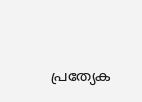പ്രത്യേക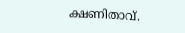ക്ഷണിതാവ്.